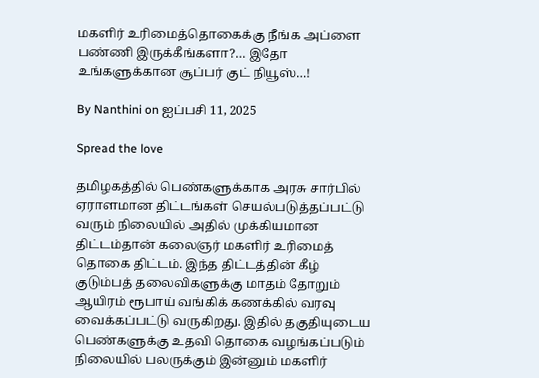மகளிர் உரிமைத்தொகைக்கு நீங்க அப்ளை பண்ணி இருக்கீங்களா?… இதோ உங்களுக்கான சூப்பர் குட் நியூஸ்…!

By Nanthini on ஐப்பசி 11, 2025

Spread the love

தமிழகத்தில் பெண்களுக்காக அரசு சார்பில் ஏராளமான திட்டங்கள் செயல்படுத்தப்பட்டு வரும் நிலையில் அதில் முக்கியமான திட்டம்தான் கலைஞர் மகளிர் உரிமைத் தொகை திட்டம். இந்த திட்டத்தின் கீழ் குடும்பத் தலைவிகளுக்கு மாதம் தோறும் ஆயிரம் ரூபாய் வங்கிக் கணக்கில் வரவு வைக்கப்பட்டு வருகிறது. இதில் தகுதியுடைய பெண்களுக்கு உதவி தொகை வழங்கப்படும் நிலையில் பலருக்கும் இன்னும் மகளிர்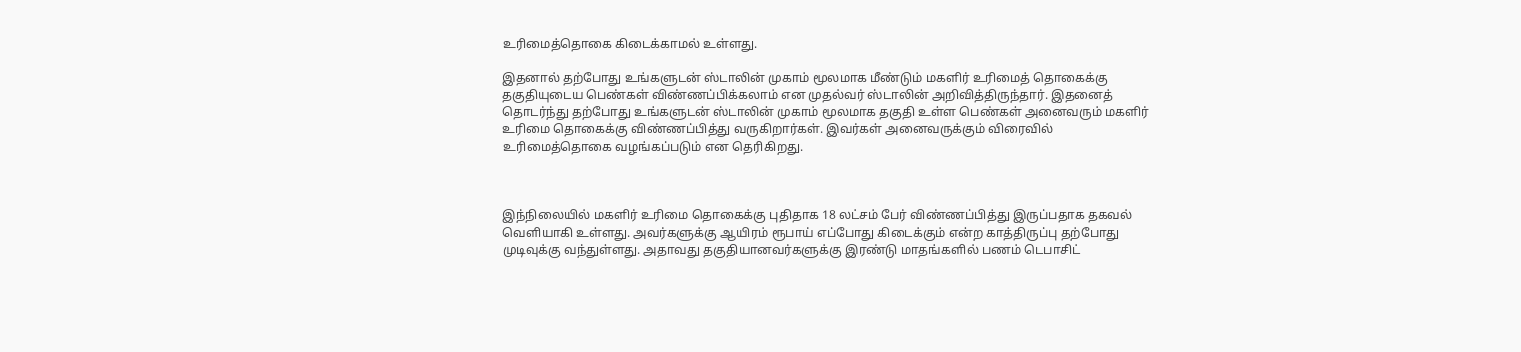உரிமைத்தொகை கிடைக்காமல் உள்ளது.

இதனால் தற்போது உங்களுடன் ஸ்டாலின் முகாம் மூலமாக மீண்டும் மகளிர் உரிமைத் தொகைக்கு தகுதியுடைய பெண்கள் விண்ணப்பிக்கலாம் என முதல்வர் ஸ்டாலின் அறிவித்திருந்தார். இதனைத் தொடர்ந்து தற்போது உங்களுடன் ஸ்டாலின் முகாம் மூலமாக தகுதி உள்ள பெண்கள் அனைவரும் மகளிர் உரிமை தொகைக்கு விண்ணப்பித்து வருகிறார்கள். இவர்கள் அனைவருக்கும் விரைவில் உரிமைத்தொகை வழங்கப்படும் என தெரிகிறது.



இந்நிலையில் மகளிர் உரிமை தொகைக்கு புதிதாக 18 லட்சம் பேர் விண்ணப்பித்து இருப்பதாக தகவல் வெளியாகி உள்ளது. அவர்களுக்கு ஆயிரம் ரூபாய் எப்போது கிடைக்கும் என்ற காத்திருப்பு தற்போது முடிவுக்கு வந்துள்ளது. அதாவது தகுதியானவர்களுக்கு இரண்டு மாதங்களில் பணம் டெபாசிட்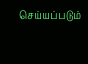செய்யப்படும்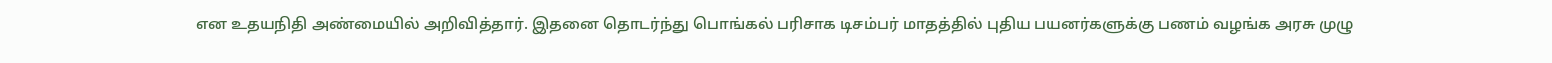என உதயநிதி அண்மையில் அறிவித்தார். இதனை தொடர்ந்து பொங்கல் பரிசாக டிசம்பர் மாதத்தில் புதிய பயனர்களுக்கு பணம் வழங்க அரசு முழு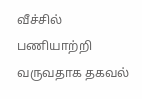வீச்சில் பணியாற்றி வருவதாக தகவல்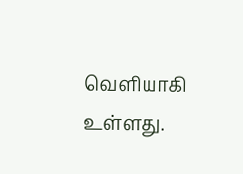வெளியாகி உள்ளது.